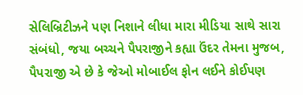સેલિબ્રિટીઝને પણ નિશાને લીધા મારા મીડિયા સાથે સારા સંબંધો, જયા બચ્ચને પૈપરાજીને કહ્યા ઉંદર તેમના મુજબ, પૈપરાજી એ છે કે જેઓ મોબાઈલ ફોન લઈને કોઈપણ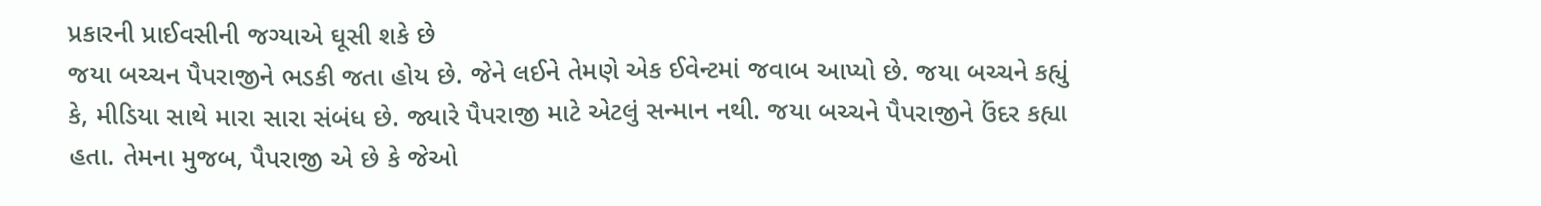પ્રકારની પ્રાઈવસીની જગ્યાએ ઘૂસી શકે છે
જયા બચ્ચન પૈપરાજીને ભડકી જતા હોય છે. જેને લઈને તેમણે એક ઈવેન્ટમાં જવાબ આપ્યો છે. જયા બચ્ચને કહ્યું કે, મીડિયા સાથે મારા સારા સંબંધ છે. જ્યારે પૈપરાજી માટે એટલું સન્માન નથી. જયા બચ્ચને પૈપરાજીને ઉંદર કહ્યા હતા. તેમના મુજબ, પૈપરાજી એ છે કે જેઓ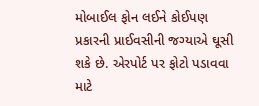મોબાઈલ ફોન લઈને કોઈપણ પ્રકારની પ્રાઈવસીની જગ્યાએ ઘૂસી શકે છે. એરપોર્ટ પર ફોટો પડાવવા માટે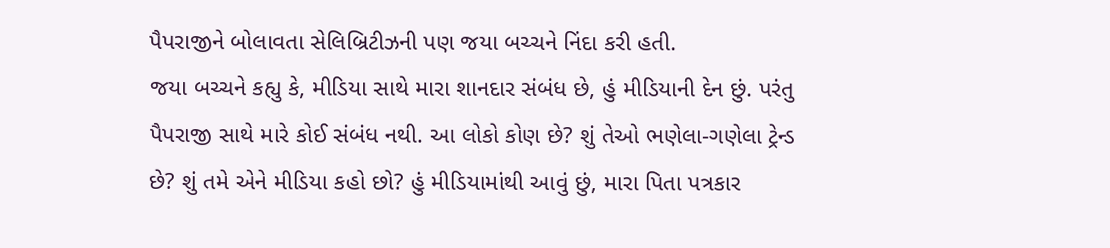પૈપરાજીને બોલાવતા સેલિબ્રિટીઝની પણ જયા બચ્ચને નિંદા કરી હતી.
જયા બચ્ચને કહ્યુ કે, મીડિયા સાથે મારા શાનદાર સંબંધ છે, હું મીડિયાની દેન છું. પરંતુ પૈપરાજી સાથે મારે કોઈ સંબંધ નથી. આ લોકો કોણ છે? શું તેઓ ભણેલા-ગણેલા ટ્રેન્ડ છે? શું તમે એને મીડિયા કહો છો? હું મીડિયામાંથી આવું છું, મારા પિતા પત્રકાર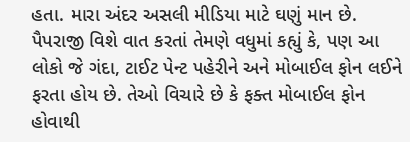હતા. મારા અંદર અસલી મીડિયા માટે ઘણું માન છે.
પૈપરાજી વિશે વાત કરતાં તેમણે વધુમાં કહ્યું કે, પણ આ લોકો જે ગંદા, ટાઈટ પેન્ટ પહેરીને અને મોબાઈલ ફોન લઈને ફરતા હોય છે. તેઓ વિચારે છે કે ફક્ત મોબાઈલ ફોન હોવાથી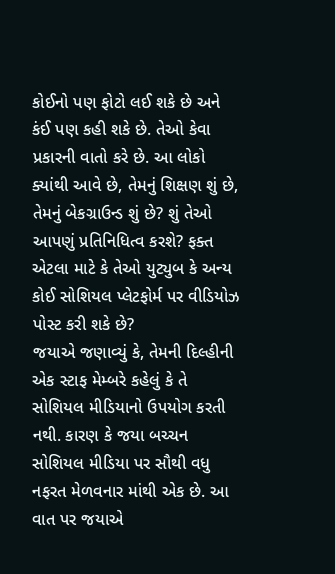કોઈનો પણ ફોટો લઈ શકે છે અને કંઈ પણ કહી શકે છે. તેઓ કેવા પ્રકારની વાતો કરે છે. આ લોકો ક્યાંથી આવે છે, તેમનું શિક્ષણ શું છે, તેમનું બેકગ્રાઉન્ડ શું છે? શું તેઓ આપણું પ્રતિનિધિત્વ કરશે? ફક્ત એટલા માટે કે તેઓ યુટ્યુબ કે અન્ય કોઈ સોશિયલ પ્લેટફોર્મ પર વીડિયોઝ પોસ્ટ કરી શકે છે?
જયાએ જણાવ્યું કે, તેમની દિલ્હીની એક સ્ટાફ મેમ્બરે કહેલું કે તે સોશિયલ મીડિયાનો ઉપયોગ કરતી નથી. કારણ કે જયા બચ્ચન સોશિયલ મીડિયા પર સૌથી વધુ નફરત મેળવનાર માંથી એક છે. આ વાત પર જયાએ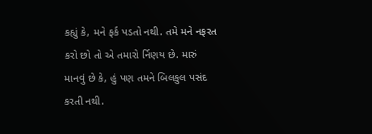કહ્યું કે, મને ફર્ક પડતો નથી. તમે મને નફરત કરો છો તો એ તમારો ર્નિણય છે. મારું માનવું છે કે, હું પણ તમને બિલકુલ પસંદ કરતી નથી.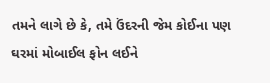તમને લાગે છે કે, તમે ઉંદરની જેમ કોઈના પણ ઘરમાં મોબાઈલ ફોન લઈને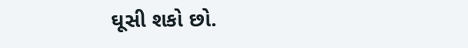ઘૂસી શકો છો.